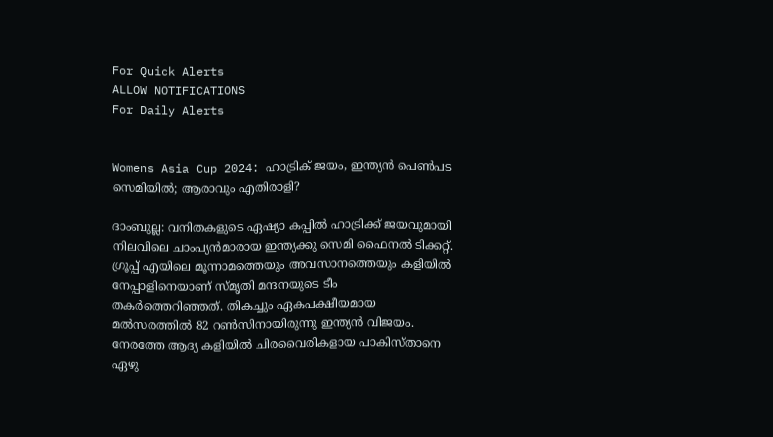For Quick Alerts
ALLOW NOTIFICATIONS
For Daily Alerts


Womens Asia Cup 2024: ഹാട്രിക് ജയം, ഇന്ത്യന്‍ പെണ്‍പട സെമിയില്‍; ആരാവും എതിരാളി?

ദാംബുല്ല: വനിതകളുടെ ഏഷ്യാ കപ്പില്‍ ഹാട്രിക്ക് ജയവുമായി നിലവിലെ ചാംപ്യന്‍മാരായ ഇന്ത്യക്കു സെമി ഫൈനല്‍ ടിക്കറ്റ്. ഗ്രൂപ്പ് എയിലെ മൂന്നാമത്തെയും അവസാനത്തെയും കളിയില്‍ നേപ്പാളിനെയാണ് സ്മൃതി മന്ദനയുടെ ടീം തകര്‍ത്തെറിഞ്ഞത്. തികച്ചും ഏകപക്ഷീയമായ മല്‍സരത്തില്‍ 82 റണ്‍സിനായിരുന്നു ഇന്ത്യന്‍ വിജയം. നേരത്തേ ആദ്യ കളിയില്‍ ചിരവൈരികളായ പാകിസ്താനെ ഏഴു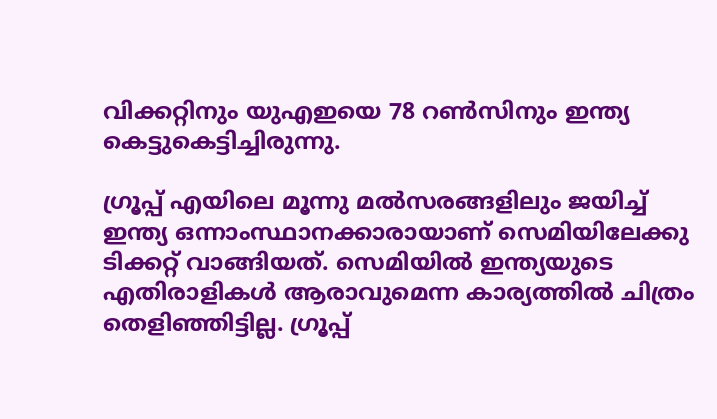വിക്കറ്റിനും യുഎഇയെ 78 റണ്‍സിനും ഇന്ത്യ കെട്ടുകെട്ടിച്ചിരുന്നു.

ഗ്രൂപ്പ് എയിലെ മൂന്നു മല്‍സരങ്ങളിലും ജയിച്ച് ഇന്ത്യ ഒന്നാംസ്ഥാനക്കാരായാണ് സെമിയിലേക്കു ടിക്കറ്റ് വാങ്ങിയത്. സെമിയില്‍ ഇന്ത്യയുടെ എതിരാളികള്‍ ആരാവുമെന്ന കാര്യത്തില്‍ ചിത്രം തെളിഞ്ഞിട്ടില്ല. ഗ്രൂപ്പ്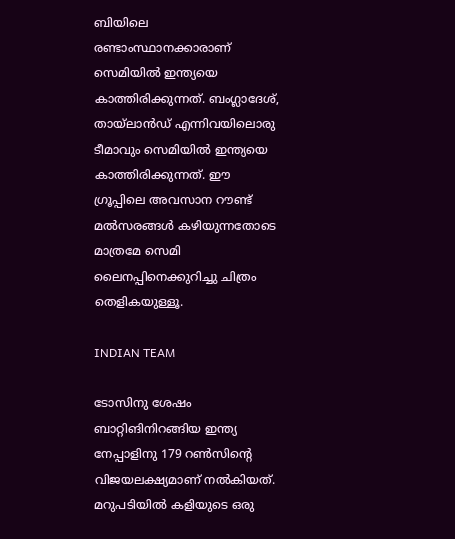ബിയിലെ രണ്ടാംസ്ഥാനക്കാരാണ് സെമിയില്‍ ഇന്ത്യയെ കാത്തിരിക്കുന്നത്. ബംഗ്ലാദേശ്, തായ്‌ലാന്‍ഡ് എന്നിവയിലൊരു ടീമാവും സെമിയില്‍ ഇന്ത്യയെ കാത്തിരിക്കുന്നത്. ഈ ഗ്രൂപ്പിലെ അവസാന റൗണ്ട് മല്‍സരങ്ങള്‍ കഴിയുന്നതോടെ മാത്രമേ സെമി ലൈനപ്പിനെക്കുറിച്ചു ചിത്രം തെളികയുള്ളൂ.

INDIAN TEAM

ടോസിനു ശേഷം ബാറ്റിങിനിറങ്ങിയ ഇന്ത്യ നേപ്പാളിനു 179 റണ്‍സിന്റെ വിജയലക്ഷ്യമാണ് നല്‍കിയത്. മറുപടിയില്‍ കളിയുടെ ഒരു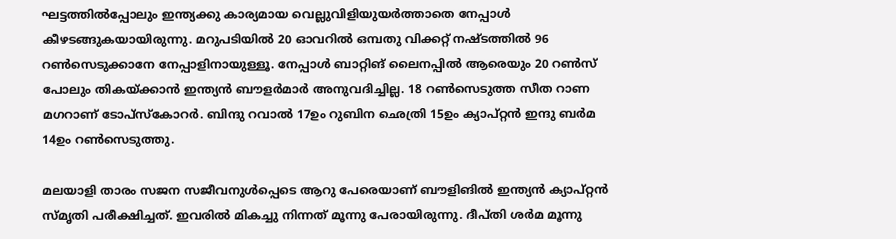ഘട്ടത്തില്‍പ്പോലും ഇന്ത്യക്കു കാര്യമായ വെല്ലുവിളിയുയര്‍ത്താതെ നേപ്പാള്‍ കീഴടങ്ങുകയായിരുന്നു. മറുപടിയില്‍ 20 ഓവറില്‍ ഒമ്പതു വിക്കറ്റ് നഷ്ടത്തില്‍ 96 റണ്‍സെടുക്കാനേ നേപ്പാളിനായുള്ളൂ. നേപ്പാള്‍ ബാറ്റിങ് ലൈനപ്പില്‍ ആരെയും 20 റണ്‍സ് പോലും തികയ്ക്കാന്‍ ഇന്ത്യന്‍ ബൗളര്‍മാര്‍ അനുവദിച്ചില്ല. 18 റണ്‍സെടുത്ത സീത റാണ മഗറാണ് ടോപ്‌സ്‌കോറര്‍. ബിന്ദു റവാല്‍ 17ഉം റുബിന ഛെത്രി 15ഉം ക്യാപ്റ്റന്‍ ഇന്ദു ബര്‍മ 14ഉം റണ്‍സെടുത്തു.

മലയാളി താരം സജന സജീവനുള്‍പ്പെടെ ആറു പേരെയാണ് ബൗളിങില്‍ ഇന്ത്യന്‍ ക്യാപ്റ്റന്‍ സ്മൃതി പരീക്ഷിച്ചത്. ഇവരില്‍ മികച്ചു നിന്നത് മൂന്നു പേരായിരുന്നു. ദീപ്തി ശര്‍മ മൂന്നു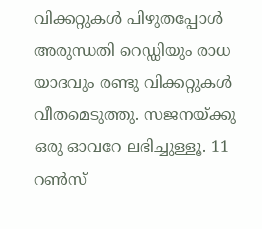വിക്കറ്റുകള്‍ പിഴുതപ്പോള്‍ അരുന്ധതി റെഡ്ഡിയും രാധ യാദവും രണ്ടു വിക്കറ്റുകള്‍ വീതമെടുത്തു. സജനയ്ക്കു ഒരു ഓവറേ ലഭിച്ചുള്ളൂ. 11 റണ്‍സ്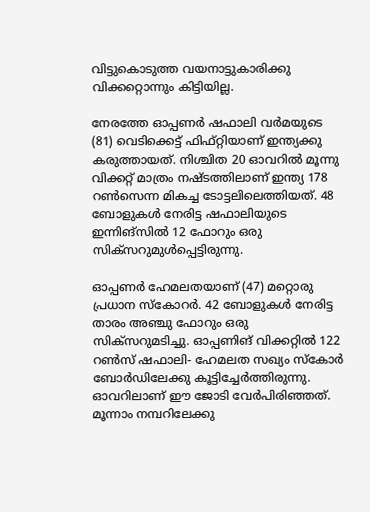വിട്ടുകൊടുത്ത വയനാട്ടുകാരിക്കു വിക്കറ്റൊന്നും കിട്ടിയില്ല.

നേരത്തേ ഓപ്പണര്‍ ഷഫാലി വര്‍മയുടെ (81) വെടിക്കെട്ട് ഫിഫ്റ്റിയാണ് ഇന്ത്യക്കു കരുത്തായത്. നിശ്ചിത 20 ഓവറില്‍ മൂന്നു വിക്കറ്റ് മാത്രം നഷ്ടത്തിലാണ് ഇന്ത്യ 178 റണ്‍സെന്ന മികച്ച ടോട്ടലിലെത്തിയത്. 48 ബോളുകള്‍ നേരിട്ട ഷഫാലിയുടെ ഇന്നിങ്‌സില്‍ 12 ഫോറും ഒരു സിക്‌സറുമുള്‍പ്പെട്ടിരുന്നു.

ഓപ്പണര്‍ ഹേമലതയാണ് (47) മറ്റൊരു പ്രധാന സ്‌കോറര്‍. 42 ബോളുകള്‍ നേരിട്ട താരം അഞ്ചു ഫോറും ഒരു സിക്‌സറുമടിച്ചു. ഓപ്പണിങ് വിക്കറ്റില്‍ 122 റണ്‍സ് ഷഫാലി- ഹേമലത സഖ്യം സ്‌കോര്‍ ബോര്‍ഡിലേക്കു കൂട്ടിച്ചേര്‍ത്തിരുന്നു. ഓവറിലാണ് ഈ ജോടി വേര്‍പിരിഞ്ഞത്. മൂന്നാം നമ്പറിലേക്കു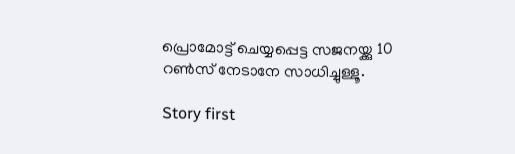പ്രൊമോട്ട് ചെയ്യപ്പെട്ട സജനയ്ക്കു 10 റണ്‍സ് നേടാനേ സാധിച്ചുള്ളൂ.

Story first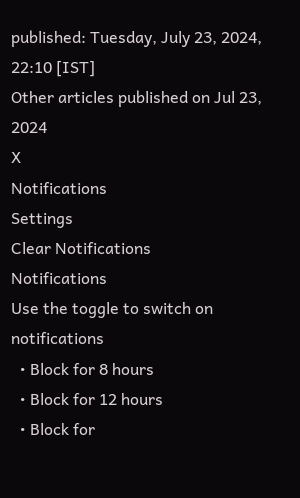published: Tuesday, July 23, 2024, 22:10 [IST]
Other articles published on Jul 23, 2024
X
Notifications
Settings
Clear Notifications
Notifications
Use the toggle to switch on notifications
  • Block for 8 hours
  • Block for 12 hours
  • Block for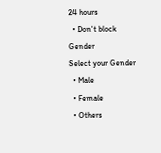24 hours
  • Don't block
Gender
Select your Gender
  • Male
  • Female
  • Others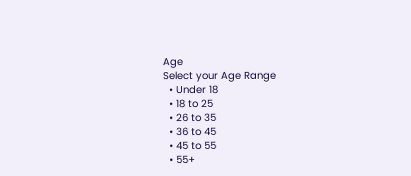Age
Select your Age Range
  • Under 18
  • 18 to 25
  • 26 to 35
  • 36 to 45
  • 45 to 55
  • 55+